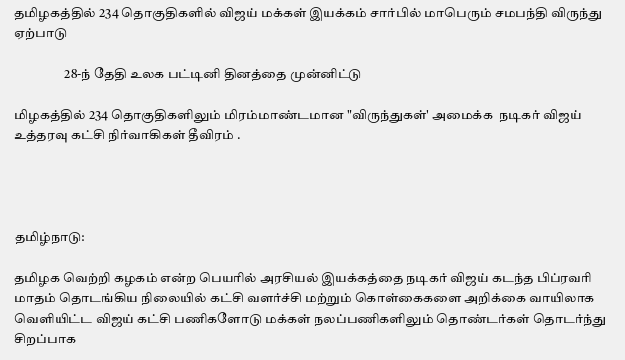தமிழகத்தில் 234 தொகுதிகளில் விஜய் மக்கள் இயக்கம் சார்பில் மாபெரும் சமபந்தி விருந்து ஏற்பாடு

                   28-ந் தேதி உலக பட்டினி தினத்தை முன்னிட்டு

மிழகத்தில் 234 தொகுதிகளிலும் மிரம்மாண்டமான "விருந்துகள்' அமைக்க  நடிகர் விஜய் உத்தரவு கட்சி நிர்வாகிகள் தீவிரம் .




தமிழ்நாடு:

தமிழக வெற்றி கழகம் என்ற பெயரில் அரசியல் இயக்கத்தை நடிகர் விஜய் கடந்த பிப்ரவரி மாதம் தொடங்கிய நிலையில் கட்சி வளர்ச்சி மற்றும் கொள்கைகளை அறிக்கை வாயிலாக வெளியிட்ட விஜய் கட்சி பணிகளோடு மக்கள் நலப்பணிகளிலும் தொண்டர்கள் தொடர்ந்து சிறப்பாக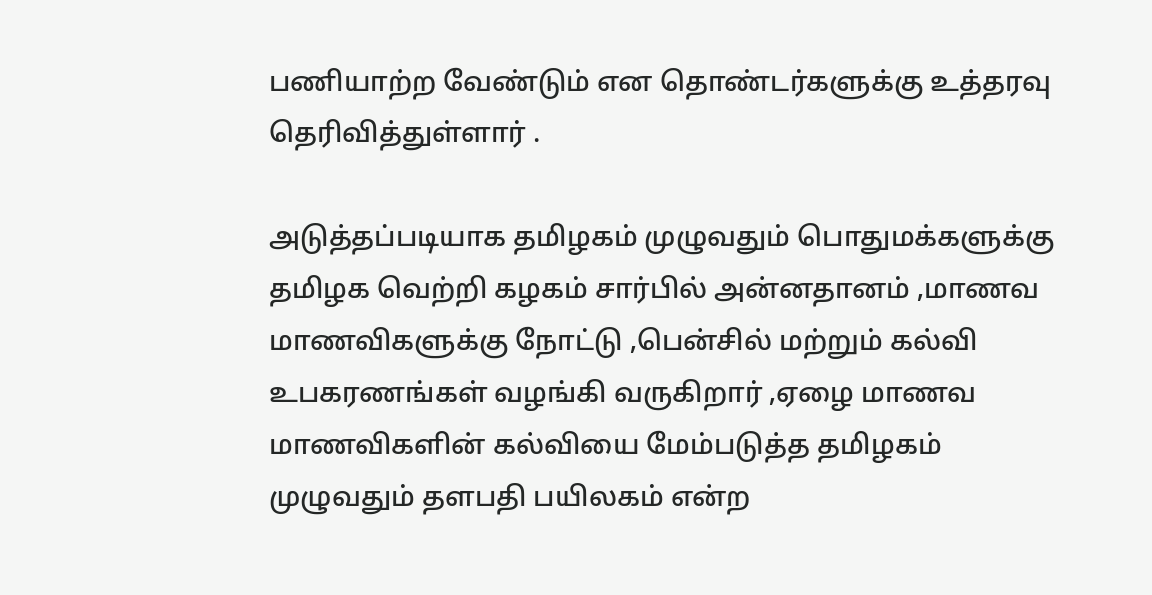பணியாற்ற வேண்டும் என தொண்டர்களுக்கு உத்தரவு தெரிவித்துள்ளார் .

அடுத்தப்படியாக தமிழகம் முழுவதும் பொதுமக்களுக்கு தமிழக வெற்றி கழகம் சார்பில் அன்னதானம் ,மாணவ மாணவிகளுக்கு நோட்டு ,பென்சில் மற்றும் கல்வி உபகரணங்கள் வழங்கி வருகிறார் ,ஏழை மாணவ மாணவிகளின் கல்வியை மேம்படுத்த தமிழகம் முழுவதும் தளபதி பயிலகம் என்ற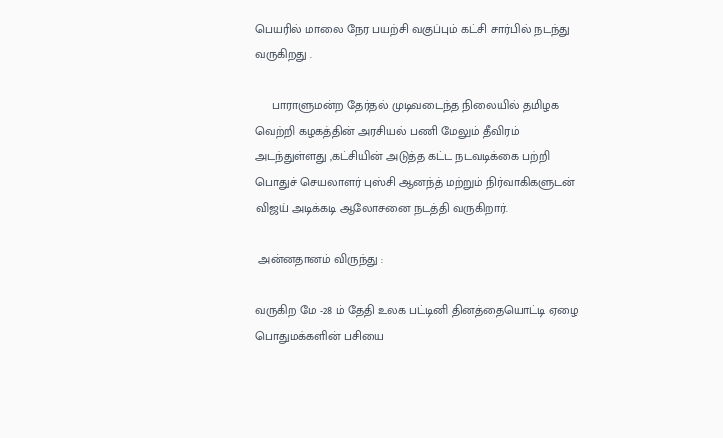பெயரில் மாலை நேர பயற்சி வகுப்பும் கட்சி சார்பில் நடந்து வருகிறது .

     பாராளுமன்ற தேர்தல் முடிவடைந்த நிலையில் தமிழக வெற்றி கழகத்தின் அரசியல் பணி மேலும் தீவிரம் அடந்துள்ளது ,கட்சியின் அடுத்த கட்ட நடவடிக்கை பற்றி பொதுச் செயலாளர் புஸ்சி ஆனந்த் மற்றும் நிர்வாகிகளுடன் விஜய் அடிக்கடி ஆலோசனை நடத்தி வருகிறார்.

 அன்னதானம் விருந்து :

வருகிற மே -28 ம் தேதி உலக பட்டினி தினத்தையொட்டி ஏழை பொதுமக்களின் பசியை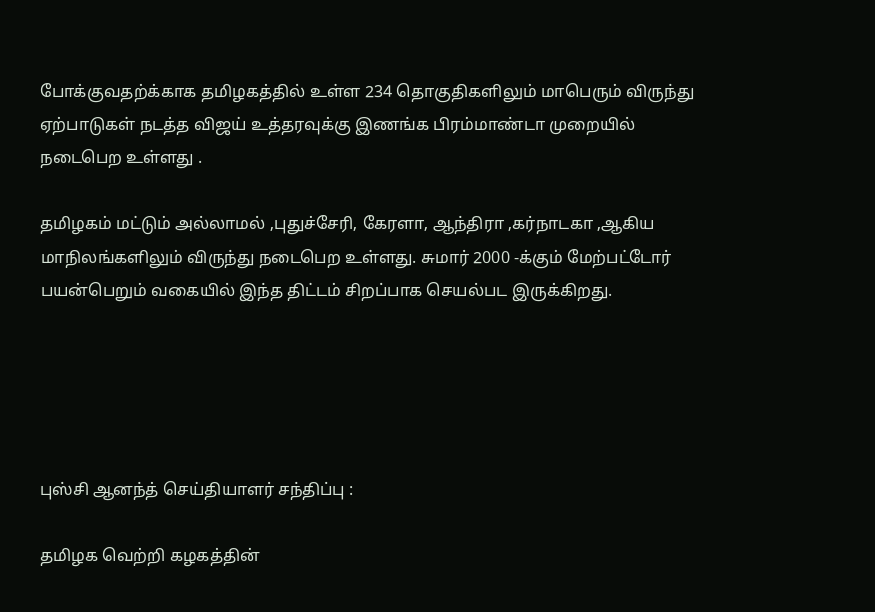போக்குவதற்க்காக தமிழகத்தில் உள்ள 234 தொகுதிகளிலும் மாபெரும் விருந்து ஏற்பாடுகள் நடத்த விஜய் உத்தரவுக்கு இணங்க பிரம்மாண்டா முறையில் நடைபெற உள்ளது .

தமிழகம் மட்டும் அல்லாமல் ,புதுச்சேரி, கேரளா, ஆந்திரா ,கர்நாடகா ,ஆகிய மாநிலங்களிலும் விருந்து நடைபெற உள்ளது. சுமார் 2000 -க்கும் மேற்பட்டோர் பயன்பெறும் வகையில் இந்த திட்டம் சிறப்பாக செயல்பட இருக்கிறது.





புஸ்சி ஆனந்த் செய்தியாளர் சந்திப்பு :

தமிழக வெற்றி கழகத்தின்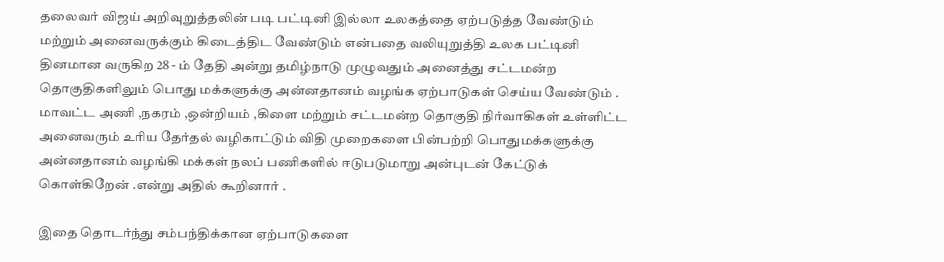தலைவர் விஜய் அறிவுறுத்தலின் படி பட்டினி இல்லா உலகத்தை ஏற்படுத்த வேண்டும் மற்றும் அனைவருக்கும் கிடைத்திட வேண்டும் என்பதை வலியுறுத்தி உலக பட்டினி தினமான வருகிற 28 - ம் தேதி அன்று தமிழ்நாடு முழுவதும் அனைத்து சட்டமன்ற தொகுதிகளிலும் பொது மக்களுக்கு அன்னதானம் வழங்க ஏற்பாடுகள் செய்ய வேண்டும் . மாவட்ட அணி ,நகரம் ,ஒன்றியம் ,கிளை மற்றும் சட்டமன்ற தொகுதி நிர்வாகிகள் உள்ளிட்ட அனைவரும் உரிய தேர்தல் வழிகாட்டும் விதி முறைகளை பின்பற்றி பொதுமக்களுக்கு அன்னதானம் வழங்கி மக்கள் நலப் பணிகளில் ஈடுபடுமாறு அன்புடன் கேட்டுக் கொள்கிறேன் .என்று அதில் கூறினார் .

இதை தொடர்ந்து சம்பந்திக்கான ஏற்பாடுகளை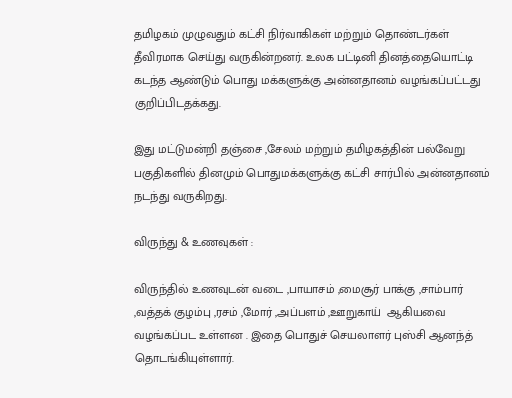தமிழகம் முழுவதும் கட்சி நிர்வாகிகள் மற்றும் தொண்டர்கள் தீவிரமாக செய்து வருகின்றனர். உலக பட்டினி தினத்தையொட்டி கடந்த ஆண்டும் பொது மக்களுக்கு அன்னதானம் வழங்கப்பட்டது குறிப்பிடதக்கது.

இது மட்டுமன்றி தஞ்சை ,சேலம் மற்றும் தமிழகத்தின் பல்வேறு பகுதிகளில் தினமும் பொதுமக்களுக்கு கட்சி சார்பில் அன்னதானம் நடந்து வருகிறது.

விருந்து & உணவுகள் :

விருந்தில் உணவுடன் வடை ,பாயாசம் ,மைசூர் பாக்கு ,சாம்பார் ,வத்தக் குழம்பு ,ரசம் ,மோர் ,அப்பளம் ,ஊறுகாய்  ஆகியவை வழங்கப்பட உள்ளன . இதை பொதுச் செயலாளர் புஸ்சி ஆனந்த் தொடங்கியுள்ளார்.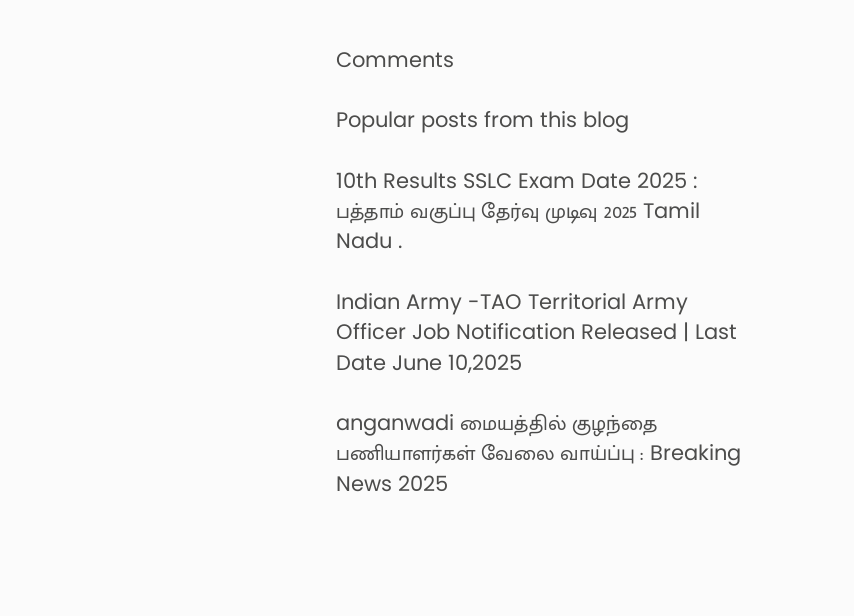Comments

Popular posts from this blog

10th Results SSLC Exam Date 2025 : பத்தாம் வகுப்பு தேர்வு முடிவு 2025 Tamil Nadu .

Indian Army -TAO Territorial Army Officer Job Notification Released | Last Date June 10,2025

anganwadi மையத்தில் குழந்தை பணியாளர்கள் வேலை வாய்ப்பு : Breaking News 2025